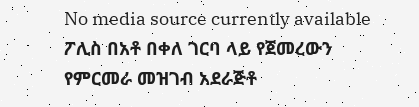No media source currently available
ፖሊስ በአቶ በቀለ ገርባ ላይ የጀመረውን የምርመራ መዝገብ አደራጅቶ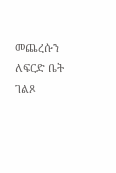መጨረሱን ለፍርድ ቤት ገልጾ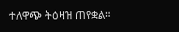ተለዋጭ ትዕዛዝ ጠየቋል።